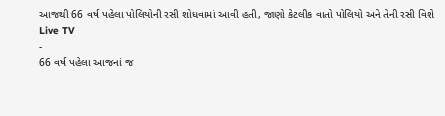આજથી 66 વર્ષ પહેલા પોલિયોની રસી શોધવામાં આવી હતી, જાણો કેટલીક વાતો પોલિયો અને તેની રસી વિશે
Live TV
-
66 વર્ષ પહેલા આજનાં જ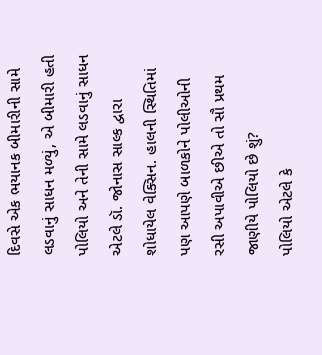દિવસે એક ભયાનક બીમારીની સામે લડવાનું સાધન મળ્યું, એ બીમારી હતી પોલિયો અને તેની સામે લડવાનું સાધન એટલે ડૉ. જોનાસ સાલ્ક દ્વારા શોધાયેલ વેક્સિન. હાલની સ્થિતિમાં પણ આપણે બાળકોને પોલીઓની રસી અપાવીએ છીએ તો સૌ પ્રથમ જાણીયે પોલિયો છે શું?
પોલિયો એટલે કે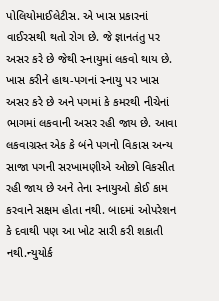પોલિયોમાઈલેટીસ. એ ખાસ પ્રકારનાં વાઈરસથી થતો રોગ છે. જે જ્ઞાનતંતુ પર અસર કરે છે જેથી સ્નાયુમાં લકવો થાય છે. ખાસ કરીને હાથ-પગનાં સ્નાયુ પર ખાસ અસર કરે છે અને પગમાં કે કમરથી નીચેનાં ભાગમાં લકવાની અસર રહી જાય છે. આવા લકવાગ્રસ્ત એક કે બંને પગનો વિકાસ અન્ય સાજા પગની સરખામણીએ ઓછો વિકસીત રહી જાય છે અને તેના સ્નાયુઓ કોઈ કામ કરવાને સક્ષમ હોતા નથી. બાદમાં ઓપરેશન કે દવાથી પણ આ ખોટ સારી કરી શકાતી નથી.ન્યુયોર્ક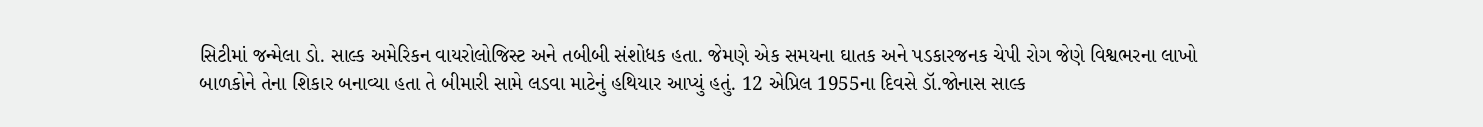સિટીમાં જન્મેલા ડો. સાલ્ક અમેરિકન વાયરોલોજિસ્ટ અને તબીબી સંશોધક હતા. જેમણે એક સમયના ઘાતક અને પડકારજનક ચેપી રોગ જેણે વિશ્વભરના લાખો બાળકોને તેના શિકાર બનાવ્યા હતા તે બીમારી સામે લડવા માટેનું હથિયાર આપ્યું હતું. 12 એપ્રિલ 1955ના દિવસે ડૉ.જોનાસ સાલ્ક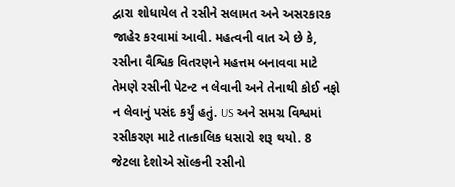દ્વારા શોધાયેલ તે રસીને સલામત અને અસરકારક જાહેર કરવામાં આવી. મહત્વની વાત એ છે કે, રસીના વૈશ્વિક વિતરણને મહત્તમ બનાવવા માટે તેમણે રસીની પેટન્ટ ન લેવાની અને તેનાથી કોઈ નફો ન લેવાનું પસંદ કર્યું હતું. US અને સમગ્ર વિશ્વમાં રસીકરણ માટે તાત્કાલિક ધસારો શરૂ થયો. 8 જેટલા દેશોએ સૉલ્કની રસીનો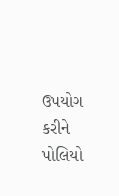ઉપયોગ કરીને પોલિયો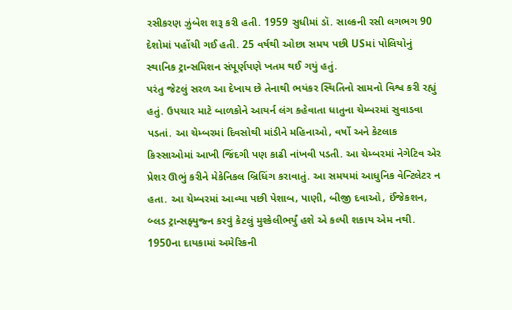રસીકરણ ઝુંબેશ શરૂ કરી હતી. 1959 સુધીમાં ડૉ. સાલ્કની રસી લગભગ 90 દેશોમાં પહોંચી ગઈ હતી. 25 વર્ષથી ઓછા સમય પછી USમાં પોલિયોનું સ્થાનિક ટ્રાન્સમિશન સંપૂર્ણપણે ખતમ થઈ ગયું હતું.
પરંતુ જેટલું સરળ આ દેખાય છે તેનાથી ભયંકર સ્થિતિનો સામનો વિશ્વ કરી રહ્યું હતું. ઉપચાર માટે બાળકોને આયર્ન લંગ કહેવાતા ધાતુના ચેમ્બરમાં સુવાડવા પડતાં. આ ચેમ્બરમાં દિવસોથી માંડીને મહિનાઓ, વર્ષો અને કેટલાક કિસ્સાઓમાં આખી જિંદગી પણ કાઢી નાંખવી પડતી. આ ચેમ્બરમાં નેગેટિવ એર પ્રેશર ઊભું કરીને મેકેનિકલ બ્રિધિંગ કરાવાતું. આ સમયમાં આધુનિક વેન્ટિલેટર ન હતા. આ ચેમ્બરમાં આવ્યા પછી પેશાબ, પાણી, બીજી દવાઓ, ઈંજેકશન, બ્લડ ટ્રાન્સફ્યુજ્ન કરવું કેટલું મુશ્કેલીભર્યું હશે એ કલ્પી શકાય એમ નથી. 1950ના દાયકામાં અમેરિકની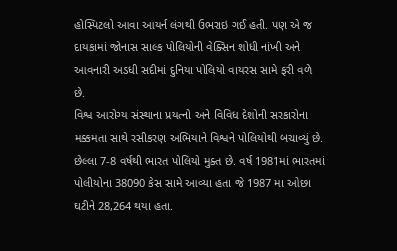હોસ્પિટલો આવા આયર્ન લંગથી ઉભરાઇ ગઈ હતી. પણ એ જ દાયકામાં જોનાસ સાલ્ક પોલિયોની વેક્સિન શોધી નાંખી અને આવનારી અડધી સદીમાં દુનિયા પોલિયો વાયરસ સામે ફરી વળે છે.
વિશ્વ આરોગ્ય સંસ્થાના પ્રયત્નો અને વિવિધ દેશોની સરકારોના મક્કમતા સાથે રસીકરણ અભિયાને વિશ્વને પોલિયોથી બચાવ્યું છે. છેલ્લા 7-8 વર્ષથી ભારત પોલિયો મુક્ત છે. વર્ષ 1981માં ભારતમાં પોલીયોના 38090 કેસ સામે આવ્યા હતા જે 1987 મા ઓછા ઘટીને 28,264 થયા હતા.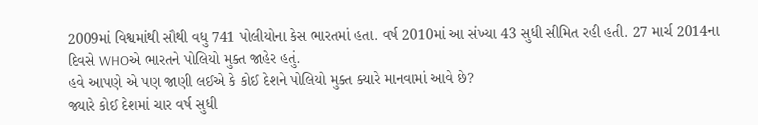2009માં વિશ્વમાંથી સૌથી વધુ 741 પોલીયોના કેસ ભારતમાં હતા. વર્ષ 2010માં આ સંખ્યા 43 સુધી સીમિત રહી હતી. 27 માર્ચ 2014ના દિવસે WHOએ ભારતને પોલિયો મુક્ત જાહેર હતું.
હવે આપણે એ પણ જાણી લઈએ કે કોઈ દેશને પોલિયો મુક્ત ક્યારે માનવામાં આવે છે?
જ્યારે કોઈ દેશમાં ચાર વર્ષ સુધી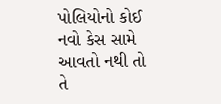પોલિયોનો કોઈ નવો કેસ સામે આવતો નથી તો તે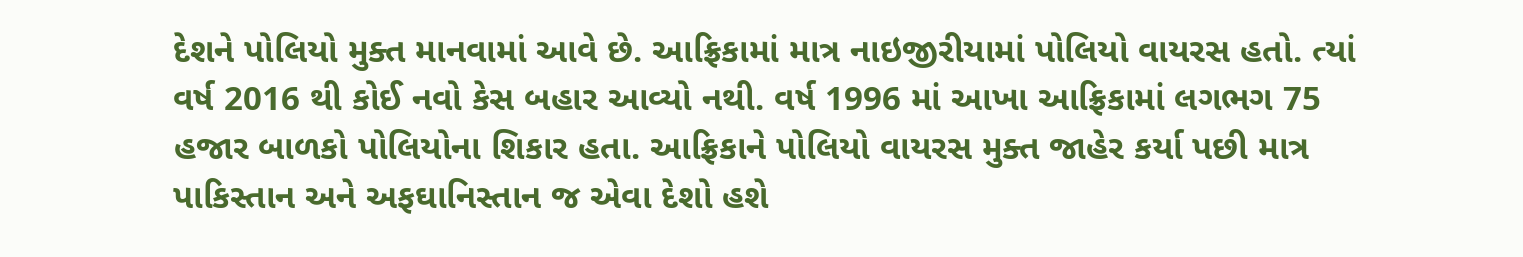દેશને પોલિયો મુક્ત માનવામાં આવે છે. આફ્રિકામાં માત્ર નાઇજીરીયામાં પોલિયો વાયરસ હતો. ત્યાં વર્ષ 2016 થી કોઈ નવો કેસ બહાર આવ્યો નથી. વર્ષ 1996 માં આખા આફ્રિકામાં લગભગ 75 હજાર બાળકો પોલિયોના શિકાર હતા. આફ્રિકાને પોલિયો વાયરસ મુક્ત જાહેર કર્યા પછી માત્ર પાકિસ્તાન અને અફઘાનિસ્તાન જ એવા દેશો હશે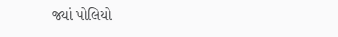જ્યાં પોલિયો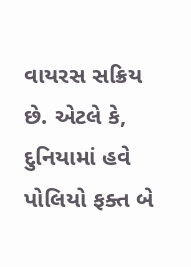વાયરસ સક્રિય છે. એટલે કે, દુનિયામાં હવે પોલિયો ફક્ત બે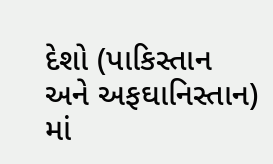દેશો (પાકિસ્તાન અને અફઘાનિસ્તાન) માં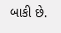બાકી છે.